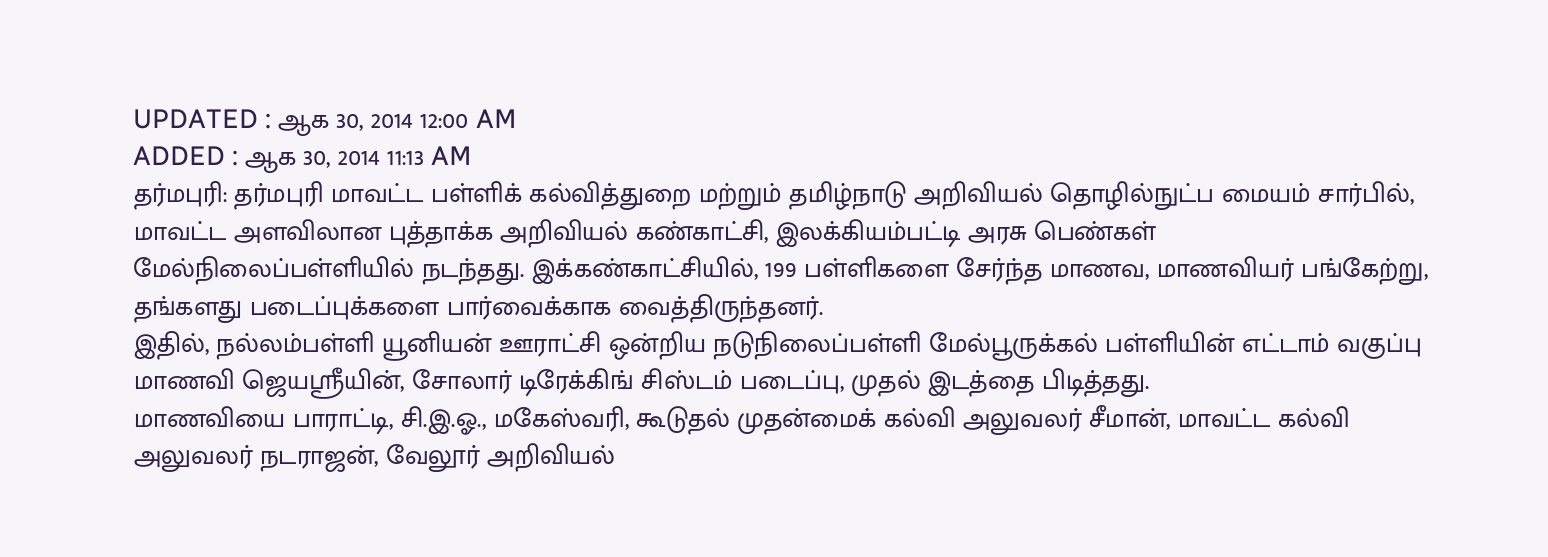UPDATED : ஆக 30, 2014 12:00 AM
ADDED : ஆக 30, 2014 11:13 AM
தர்மபுரி: தர்மபுரி மாவட்ட பள்ளிக் கல்வித்துறை மற்றும் தமிழ்நாடு அறிவியல் தொழில்நுட்ப மையம் சார்பில், மாவட்ட அளவிலான புத்தாக்க அறிவியல் கண்காட்சி, இலக்கியம்பட்டி அரசு பெண்கள் மேல்நிலைப்பள்ளியில் நடந்தது. இக்கண்காட்சியில், 199 பள்ளிகளை சேர்ந்த மாணவ, மாணவியர் பங்கேற்று, தங்களது படைப்புக்களை பார்வைக்காக வைத்திருந்தனர்.
இதில், நல்லம்பள்ளி யூனியன் ஊராட்சி ஒன்றிய நடுநிலைப்பள்ளி மேல்பூருக்கல் பள்ளியின் எட்டாம் வகுப்பு மாணவி ஜெயஸ்ரீயின், சோலார் டிரேக்கிங் சிஸ்டம் படைப்பு, முதல் இடத்தை பிடித்தது.
மாணவியை பாராட்டி, சி.இ.ஓ., மகேஸ்வரி, கூடுதல் முதன்மைக் கல்வி அலுவலர் சீமான், மாவட்ட கல்வி அலுவலர் நடராஜன், வேலூர் அறிவியல்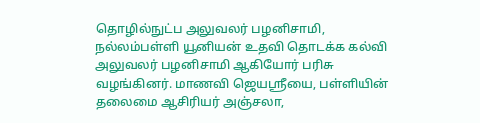தொழில்நுட்ப அலுவலர் பழனிசாமி, நல்லம்பள்ளி யூனியன் உதவி தொடக்க கல்வி அலுவலர் பழனிசாமி ஆகியோர் பரிசு வழங்கினர். மாணவி ஜெயஸ்ரீயை, பள்ளியின் தலைமை ஆசிரியர் அஞ்சலா,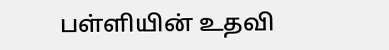பள்ளியின் உதவி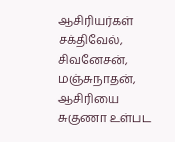ஆசிரியர்கள் சக்திவேல், சிவனேசன், மஞ்சுநாதன், ஆசிரியை சுகுணா உள்பட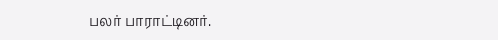பலர் பாராட்டினர்.